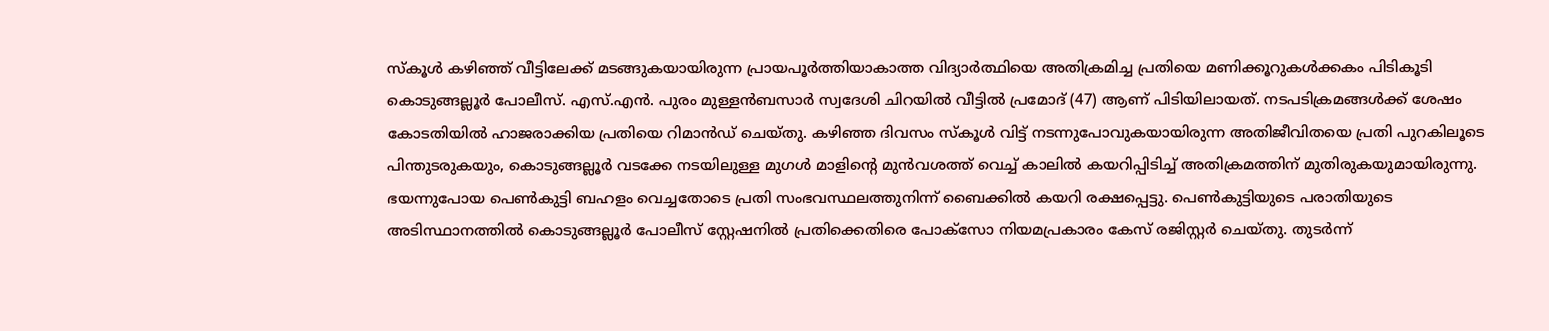സ്കൂൾ കഴിഞ്ഞ് വീട്ടിലേക്ക് മടങ്ങുകയായിരുന്ന പ്രായപൂർത്തിയാകാത്ത വിദ്യാർത്ഥിയെ അതിക്രമിച്ച പ്രതിയെ മണിക്കൂറുകൾക്കകം പിടികൂടി കൊടുങ്ങല്ലൂർ പോലീസ്. എസ്.എൻ. പുരം മുള്ളൻബസാർ സ്വദേശി ചിറയിൽ വീട്ടിൽ പ്രമോദ് (47) ആണ് പിടിയിലായത്. നടപടിക്രമങ്ങൾക്ക് ശേഷം കോടതിയിൽ ഹാജരാക്കിയ പ്രതിയെ റിമാൻഡ് ചെയ്തു. കഴിഞ്ഞ ദിവസം സ്കൂൾ വിട്ട് നടന്നുപോവുകയായിരുന്ന അതിജീവിതയെ പ്രതി പുറകിലൂടെ പിന്തുടരുകയും, കൊടുങ്ങല്ലൂർ വടക്കേ നടയിലുള്ള മുഗൾ മാളിന്റെ മുൻവശത്ത് വെച്ച് കാലിൽ കയറിപ്പിടിച്ച് അതിക്രമത്തിന് മുതിരുകയുമായിരുന്നു. ഭയന്നുപോയ പെൺകുട്ടി ബഹളം വെച്ചതോടെ പ്രതി സംഭവസ്ഥലത്തുനിന്ന് ബൈക്കിൽ കയറി രക്ഷപ്പെട്ടു. പെൺകുട്ടിയുടെ പരാതിയുടെ അടിസ്ഥാനത്തിൽ കൊടുങ്ങല്ലൂർ പോലീസ് സ്റ്റേഷനിൽ പ്രതിക്കെതിരെ പോക്സോ നിയമപ്രകാരം കേസ് രജിസ്റ്റർ ചെയ്തു. തുടർന്ന്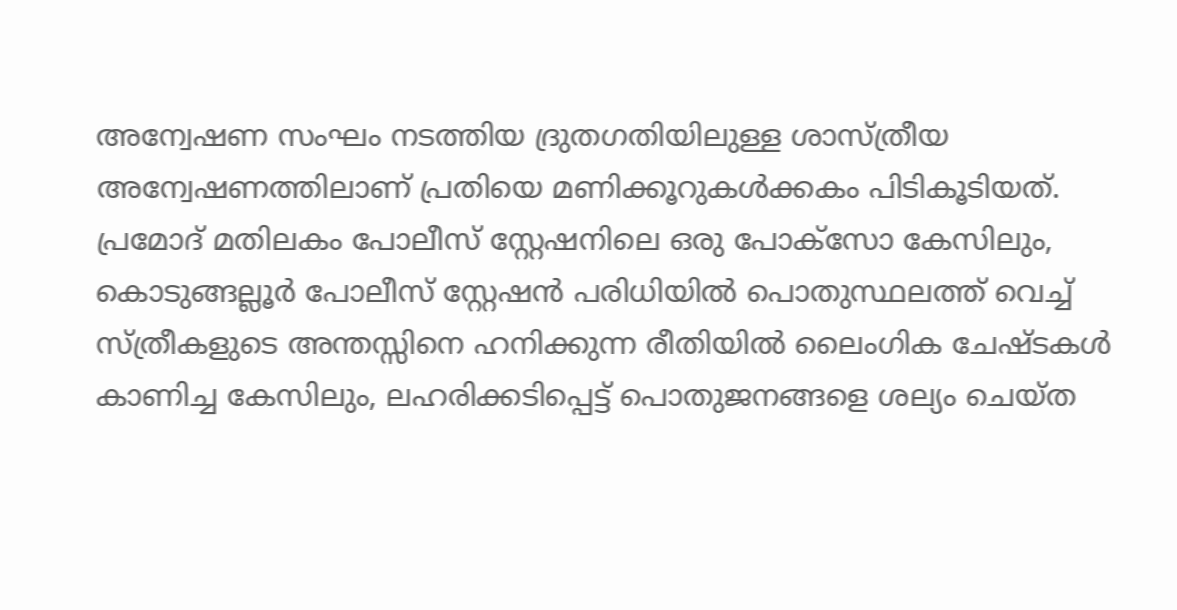അന്വേഷണ സംഘം നടത്തിയ ദ്രുതഗതിയിലുള്ള ശാസ്ത്രീയ അന്വേഷണത്തിലാണ് പ്രതിയെ മണിക്കൂറുകൾക്കകം പിടികൂടിയത്. പ്രമോദ് മതിലകം പോലീസ് സ്റ്റേഷനിലെ ഒരു പോക്സോ കേസിലും, കൊടുങ്ങല്ലൂർ പോലീസ് സ്റ്റേഷൻ പരിധിയിൽ പൊതുസ്ഥലത്ത് വെച്ച് സ്ത്രീകളുടെ അന്തസ്സിനെ ഹനിക്കുന്ന രീതിയിൽ ലൈംഗിക ചേഷ്ടകൾ കാണിച്ച കേസിലും, ലഹരിക്കടിപ്പെട്ട് പൊതുജനങ്ങളെ ശല്യം ചെയ്ത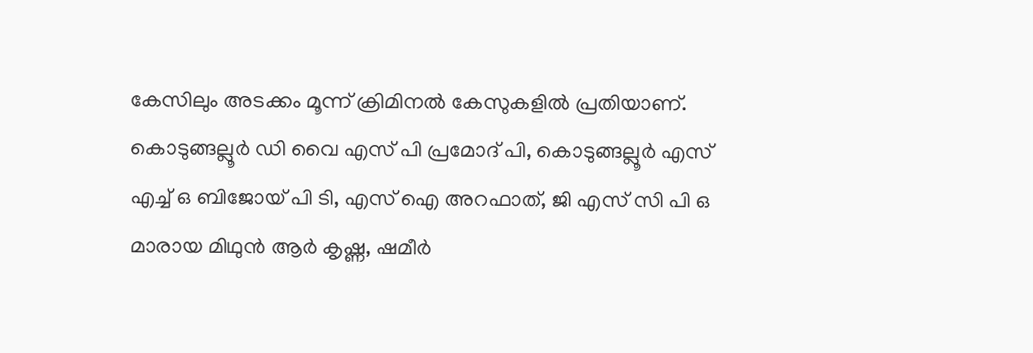കേസിലും അടക്കം മൂന്ന് ക്രിമിനൽ കേസുകളിൽ പ്രതിയാണ്. കൊടുങ്ങല്ലൂർ ഡി വൈ എസ് പി പ്രമോദ് പി, കൊടുങ്ങല്ലൂർ എസ് എച്ച് ഒ ബിജോയ് പി ടി, എസ് ഐ അറഫാത്, ജി എസ് സി പി ഒ മാരായ മിഥുൻ ആർ കൃഷ്ണ, ഷമീർ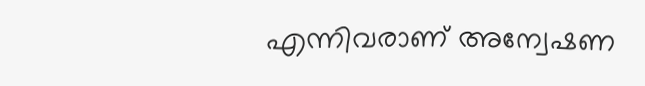എന്നിവരാണ് അന്വേഷണ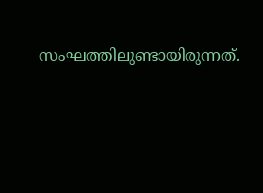സംഘത്തിലുണ്ടായിരുന്നത്.